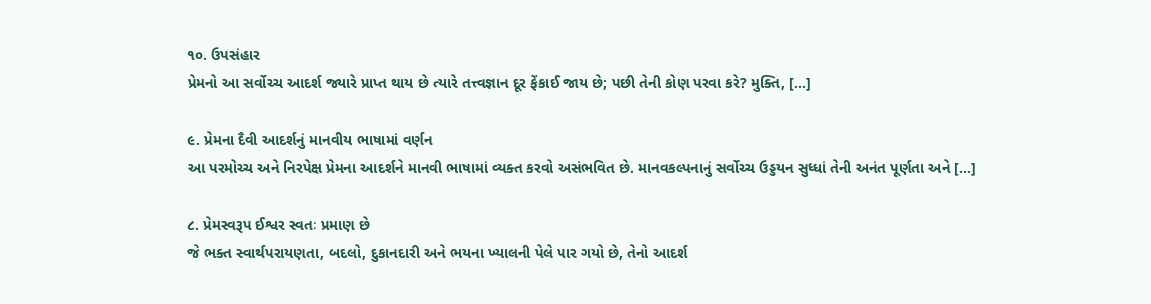૧૦. ઉપસંહાર
પ્રેમનો આ સર્વોચ્ચ આદર્શ જ્યારે પ્રાપ્ત થાય છે ત્યારે તત્ત્વજ્ઞાન દૂર ફેંકાઈ જાય છે; પછી તેની કોણ પરવા કરે? મુક્તિ, [...]

૯. પ્રેમના દૈવી આદર્શનું માનવીય ભાષામાં વર્ણન
આ પરમોચ્ચ અને નિરપેક્ષ પ્રેમના આદર્શને માનવી ભાષામાં વ્યક્ત કરવો અસંભવિત છે. માનવકલ્પનાનું સર્વોચ્ચ ઉડ્ડયન સુધ્ધાં તેની અનંત પૂર્ણતા અને [...]

૮. પ્રેમસ્વરૂપ ઈશ્વર સ્વતઃ પ્રમાણ છે
જે ભક્ત સ્વાર્થપરાયણતા, બદલો, દુકાનદારી અને ભયના ખ્યાલની પેલે પાર ગયો છે, તેનો આદર્શ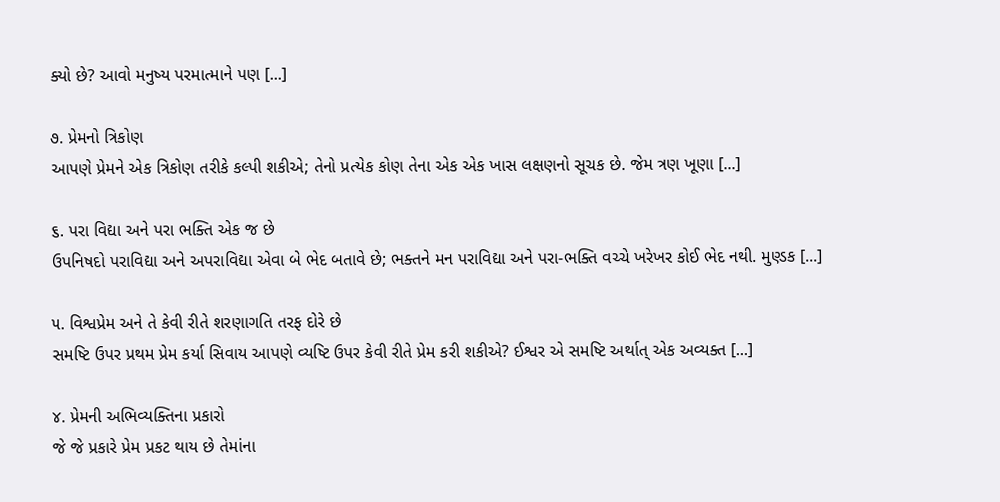ક્યો છે? આવો મનુષ્ય પરમાત્માને પણ [...]

૭. પ્રેમનો ત્રિકોણ
આપણે પ્રેમને એક ત્રિકોણ તરીકે કલ્પી શકીએ; તેનો પ્રત્યેક કોણ તેના એક એક ખાસ લક્ષણનો સૂચક છે. જેમ ત્રણ ખૂણા [...]

૬. પરા વિદ્યા અને પરા ભક્તિ એક જ છે
ઉપનિષદો પરાવિદ્યા અને અપરાવિદ્યા એવા બે ભેદ બતાવે છે; ભક્તને મન પરાવિદ્યા અને પરા-ભક્તિ વચ્ચે ખરેખર કોઈ ભેદ નથી. મુણ્ડક [...]

૫. વિશ્વપ્રેમ અને તે કેવી રીતે શરણાગતિ તરફ દોરે છે
સમષ્ટિ ઉપર પ્રથમ પ્રેમ કર્યા સિવાય આપણે વ્યષ્ટિ ઉપર કેવી રીતે પ્રેમ કરી શકીએ? ઈશ્વર એ સમષ્ટિ અર્થાત્ એક અવ્યક્ત [...]

૪. પ્રેમની અભિવ્યક્તિના પ્રકારો
જે જે પ્રકારે પ્રેમ પ્રકટ થાય છે તેમાંના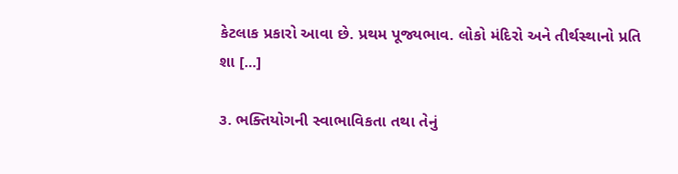કેટલાક પ્રકારો આવા છે. પ્રથમ પૂજ્યભાવ. લોકો મંદિરો અને તીર્થસ્થાનો પ્રતિ શા [...]

૩. ભક્તિયોગની સ્વાભાવિકતા તથા તેનું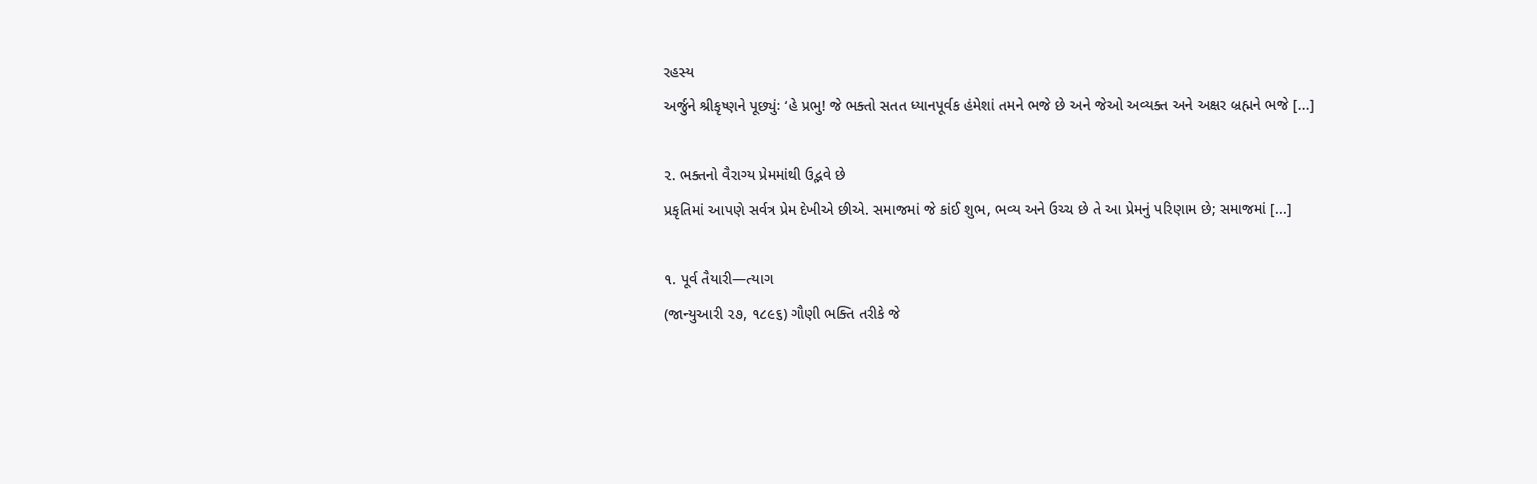રહસ્ય
અર્જુને શ્રીકૃષ્ણને પૂછ્યુંઃ ‘હે પ્રભુ! જે ભક્તો સતત ધ્યાનપૂર્વક હંમેશાં તમને ભજે છે અને જેઓ અવ્યક્ત અને અક્ષર બ્રહ્મને ભજે [...]

૨. ભક્તનો વૈરાગ્ય પ્રેમમાંથી ઉદ્ભવે છે
પ્રકૃતિમાં આપણે સર્વત્ર પ્રેમ દેખીએ છીએ. સમાજમાં જે કાંઈ શુભ, ભવ્ય અને ઉચ્ચ છે તે આ પ્રેમનું પરિણામ છે; સમાજમાં [...]

૧. પૂર્વ તૈયારી—ત્યાગ
(જાન્યુઆરી ૨૭, ૧૮૯૬) ગૌણી ભક્તિ તરીકે જે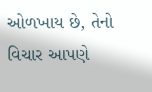ઓળખાય છે, તેનો વિચાર આપણે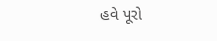હવે પૂરો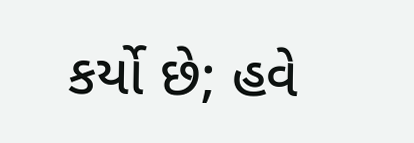કર્યો છે; હવે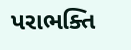પરાભક્તિ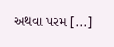અથવા પરમ [...]